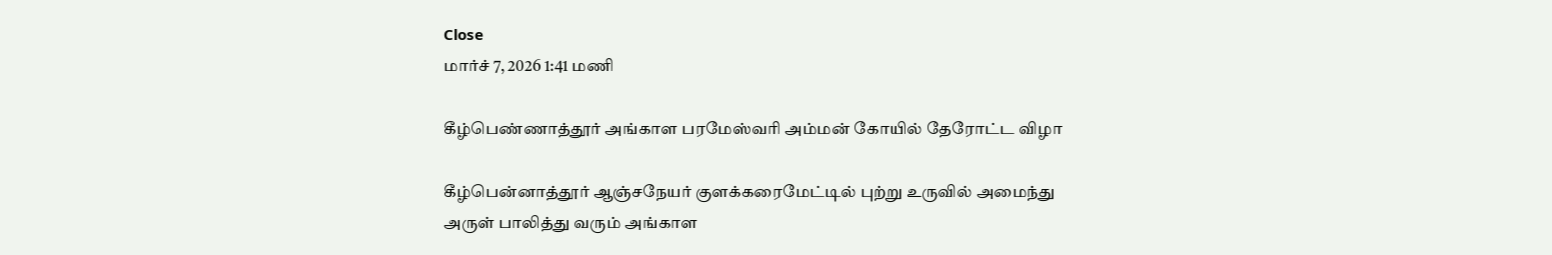Close
மார்ச் 7, 2026 1:41 மணி

கீழ்பெண்ணாத்தூர் அங்காள பரமேஸ்வரி அம்மன் கோயில் தேரோட்ட விழா

கீழ்பென்னாத்தூர் ஆஞ்சநேயர் குளக்கரைமேட்டில் புற்று உருவில் அமைந்து அருள் பாலித்து வரும் அங்காள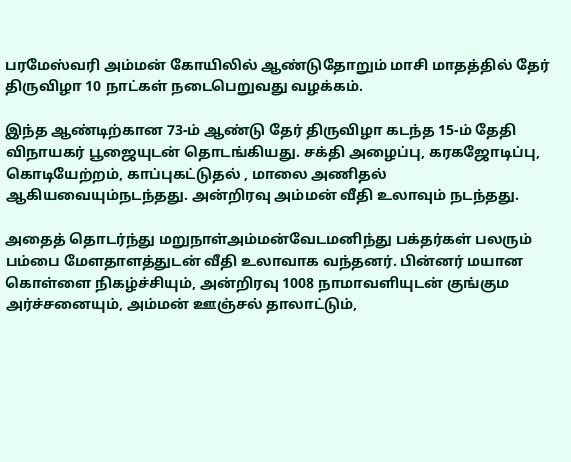பரமேஸ்வரி அம்மன் கோயிலில் ஆண்டுதோறும் மாசி மாதத்தில் தேர் திருவிழா 10 நாட்கள் நடைபெறுவது வழக்கம்.

இந்த ஆண்டிற்கான 73-ம் ஆண்டு தேர் திருவிழா கடந்த 15-ம் தேதி விநாயகர் பூஜையுடன் தொடங்கியது. சக்தி அழைப்பு, கரகஜோடிப்பு, கொடியேற்றம், காப்புகட்டுதல் , மாலை அணிதல் ஆகியவையும்நடந்தது. அன்றிரவு அம்மன் வீதி உலாவும் நடந்தது.

அதைத் தொடர்ந்து மறுநாள்அம்மன்வேடமனிந்து பக்தர்கள் பலரும் பம்பை மேளதாளத்துடன் வீதி உலாவாக வந்தனர். பின்னர் மயான கொள்ளை நிகழ்ச்சியும், அன்றிரவு 1008 நாமாவளியுடன் குங்கும அர்ச்சனையும், அம்மன் ஊஞ்சல் தாலாட்டும்,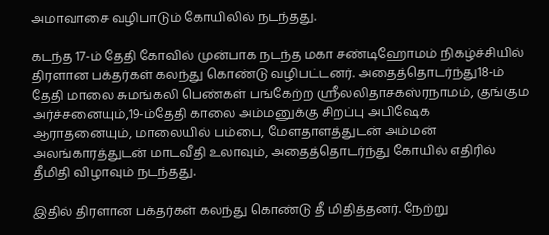அமாவாசை வழிபாடும் கோயிலில் நடந்தது.

கடந்த 17-ம் தேதி கோவில் முன்பாக நடந்த மகா சண்டிஹோமம் நிகழ்ச்சியில் திரளான பக்தர்கள் கலந்து கொண்டு வழிபட்டனர். அதைத்தொடர்ந்து18-ம் தேதி மாலை சுமங்கலி பெண்கள் பங்கேற்ற ஶ்ரீலலிதாசகஸ்ரநாமம், குங்கும அர்ச்சனையும்,19-ம்தேதி காலை அம்மனுக்கு சிறப்பு அபிஷேக ஆராதனையும், மாலையில் பம்பை, மேளதாளத்துடன் அம்மன் அலங்காரத்துடன் மாடவீதி உலாவும், அதைத்தொடர்ந்து கோயில் எதிரில் தீமிதி விழாவும் நடந்தது.

இதில் திரளான பக்தர்கள் கலந்து கொண்டு தீ மிதித்தனர். நேற்று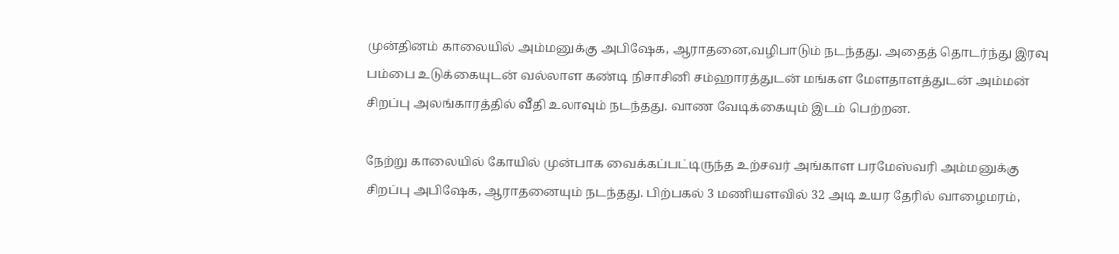முன்தினம் காலையில் அம்மனுக்கு அபிஷேக, ஆராதனை,வழிபாடும் நடந்தது. அதைத் தொடர்ந்து இரவு பம்பை உடுக்கையுடன் வல்லாள கண்டி நிசாசினி சம்ஹாரத்துடன் மங்கள மேளதாளத்துடன் அம்மன் சிறப்பு அலங்காரத்தில் வீதி உலாவும் நடந்தது. வாண வேடிக்கையும் இடம் பெற்றன.

நேற்று காலையில் கோயில் முன்பாக வைக்கப்பட்டிருந்த உற்சவர் அங்காள பரமேஸ்வரி அம்மனுக்கு சிறப்பு அபிஷேக, ஆராதனையும் நடந்தது. பிற்பகல் 3 மணியளவில் 32 அடி உயர தேரில் வாழைமரம்,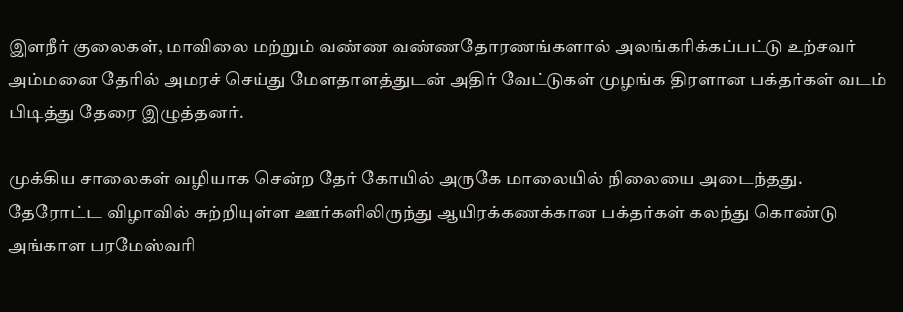இளநீர் குலைகள், மாவிலை மற்றும் வண்ண வண்ணதோரணங்களால் அலங்கரிக்கப்பட்டு உற்சவர் அம்மனை தேரில் அமரச் செய்து மேளதாளத்துடன் அதிர் வேட்டுகள் முழங்க திரளான பக்தர்கள் வடம் பிடித்து தேரை இழுத்தனர்.

முக்கிய சாலைகள் வழியாக சென்ற தேர் கோயில் அருகே மாலையில் நிலையை அடைந்தது. தேரோட்ட விழாவில் சுற்றியுள்ள ஊர்களிலிருந்து ஆயிரக்கணக்கான பக்தர்கள் கலந்து கொண்டு அங்காள பரமேஸ்வரி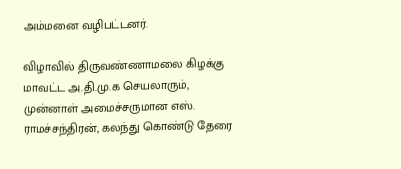அம்மனை வழிபட்டனர்.

விழாவில் திருவண்ணாமலை கிழக்கு மாவட்ட அ.தி.மு.க செயலாரும், முன்னாள் அமைச்சருமான எஸ். ராமச்சந்திரன், கலந்து கொண்டு தேரை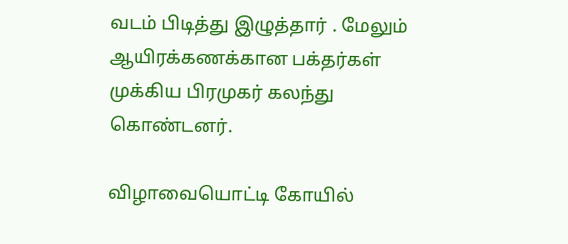வடம் பிடித்து இழுத்தார் . மேலும் ஆயிரக்கணக்கான பக்தர்கள் முக்கிய பிரமுகர் கலந்து கொண்டனர்.

விழாவையொட்டி கோயில்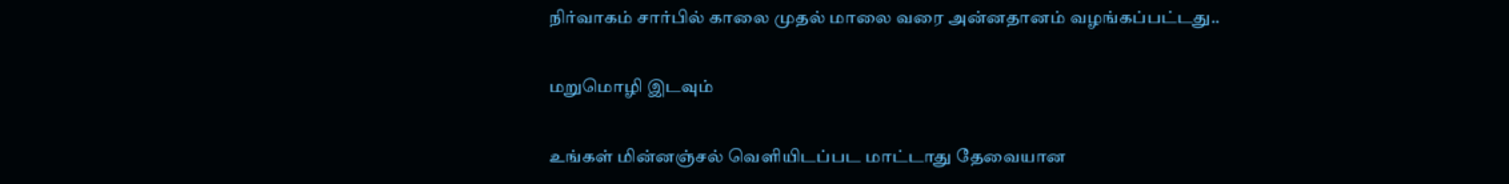நிர்வாகம் சார்பில் காலை முதல் மாலை வரை அன்னதானம் வழங்கப்பட்டது..

மறுமொழி இடவும்

உங்கள் மின்னஞ்சல் வெளியிடப்பட மாட்டாது தேவையான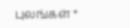புலங்கள் *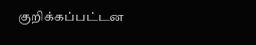குறிக்கப்பட்டன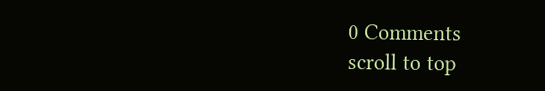0 Comments
scroll to top